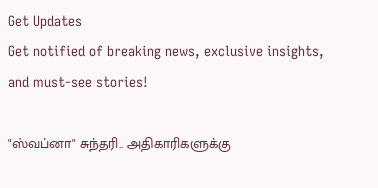Get Updates
Get notified of breaking news, exclusive insights, and must-see stories!

"ஸ்வப்னா" சுந்தரி.. அதிகாரிகளுக்கு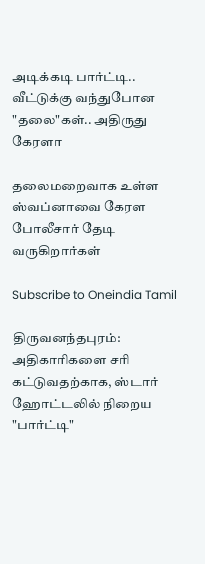அடிக்கடி பார்ட்டி.. வீட்டுக்கு வந்துபோன "தலை"கள்.. அதிருது கேரளா

தலைமறைவாக உள்ள ஸ்வப்னாவை கேரள போலீசார் தேடி வருகிறார்கள்

Subscribe to Oneindia Tamil

திருவனந்தபுரம்: அதிகாரிகளை சரி கட்டுவதற்காக, ஸ்டார் ஹோட்டலில் நிறைய "பார்ட்டி"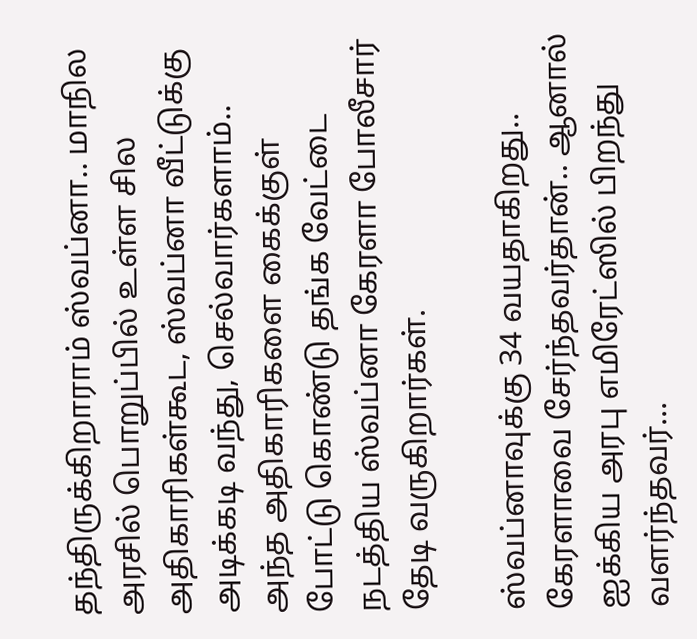தந்திருக்கிறாராம் ஸ்வப்னா.. மாநில அரசில் பொறுப்பில் உள்ள சில அதிகாரிகள்கூட, ஸ்வப்னா வீட்டுக்கு அடிக்கடி வந்து, செல்வார்களாம்.. அந்த அதிகாரிகளை கைக்குள் போட்டு கொண்டு தங்க வேட்டை நடத்திய ஸ்வப்னா கேரளா போலீசார் தேடி வருகிறார்கள்.

ஸ்வப்னாவுக்கு 34 வயதாகிறது.. கேரளாவை சேர்ந்தவர்தான்.. ஆனால் ஐக்கிய அரபு எமிரேட்ஸில் பிறந்து வளர்ந்தவர்...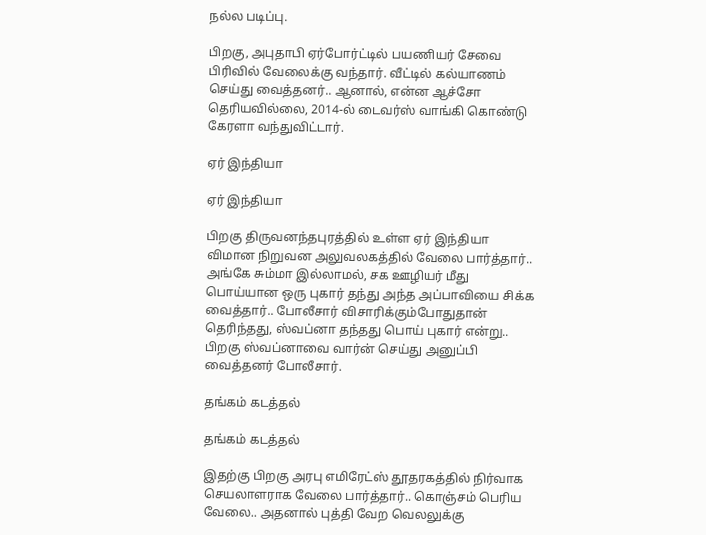நல்ல படிப்பு.

பிறகு, அபுதாபி ஏர்போர்ட்டில் பயணியர் சேவை பிரிவில் வேலைக்கு வந்தார். வீட்டில் கல்யாணம் செய்து வைத்தனர்.. ஆனால், என்ன ஆச்சோ தெரியவில்லை, 2014-ல் டைவர்ஸ் வாங்கி கொண்டு கேரளா வந்துவிட்டார்.

ஏர் இந்தியா

ஏர் இந்தியா

பிறகு திருவனந்தபுரத்தில் உள்ள ஏர் இந்தியா விமான நிறுவன அலுவலகத்தில் வேலை பார்த்தார்.. அங்கே சும்மா இல்லாமல், சக ஊழியர் மீது பொய்யான ஒரு புகார் தந்து அந்த அப்பாவியை சிக்க வைத்தார்.. போலீசார் விசாரிக்கும்போதுதான் தெரிந்தது, ஸ்வப்னா தந்தது பொய் புகார் என்று.. பிறகு ஸ்வப்னாவை வார்ன் செய்து அனுப்பி வைத்தனர் போலீசார்.

தங்கம் கடத்தல்

தங்கம் கடத்தல்

இதற்கு பிறகு அரபு எமிரேட்ஸ் தூதரகத்தில் நிர்வாக செயலாளராக வேலை பார்த்தார்.. கொஞ்சம் பெரிய வேலை.. அதனால் புத்தி வேற வெலலுக்கு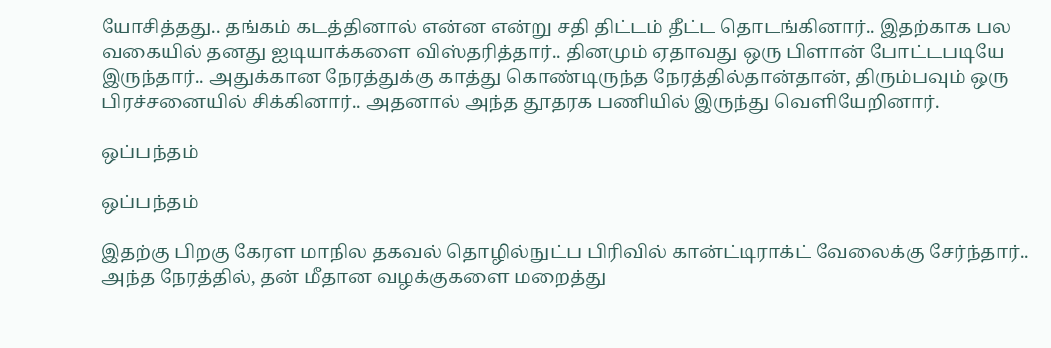யோசித்தது.. தங்கம் கடத்தினால் என்ன என்று சதி திட்டம் தீட்ட தொடங்கினார்.. இதற்காக பல வகையில் தனது ஐடியாக்களை விஸ்தரித்தார்.. தினமும் ஏதாவது ஒரு பிளான் போட்டபடியே இருந்தார்.. அதுக்கான நேரத்துக்கு காத்து கொண்டிருந்த நேரத்தில்தான்தான், திரும்பவும் ஒரு பிரச்சனையில் சிக்கினார்.. அதனால் அந்த தூதரக பணியில் இருந்து வெளியேறினார்.

ஒப்பந்தம்

ஒப்பந்தம்

இதற்கு பிறகு கேரள மாநில தகவல் தொழில்நுட்ப பிரிவில் கான்ட்டிராக்ட் வேலைக்கு சேர்ந்தார்.. அந்த நேரத்தில், தன் மீதான வழக்குகளை மறைத்து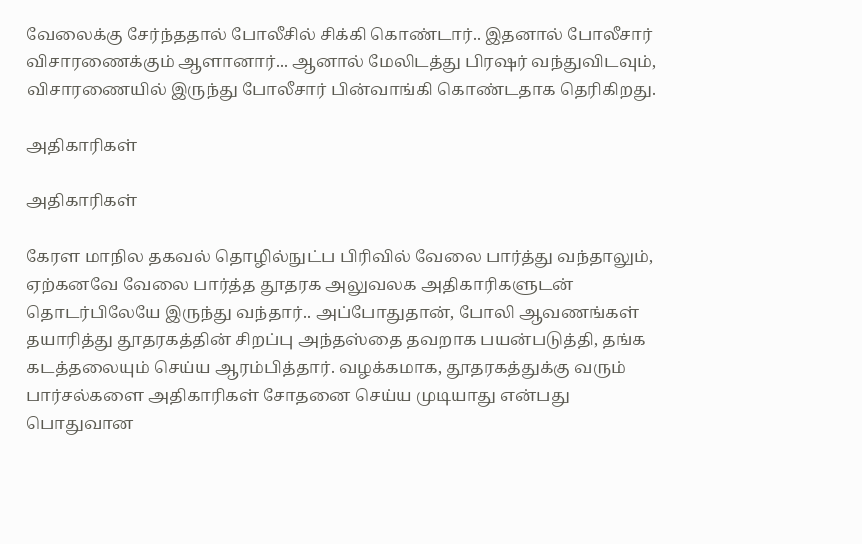வேலைக்கு சேர்ந்ததால் போலீசில் சிக்கி கொண்டார்.. இதனால் போலீசார் விசாரணைக்கும் ஆளானார்... ஆனால் மேலிடத்து பிரஷர் வந்துவிடவும், விசாரணையில் இருந்து போலீசார் பின்வாங்கி கொண்டதாக தெரிகிறது.

அதிகாரிகள்

அதிகாரிகள்

கேரள மாநில தகவல் தொழில்நுட்ப பிரிவில் வேலை பார்த்து வந்தாலும், ஏற்கனவே வேலை பார்த்த தூதரக அலுவலக அதிகாரிகளுடன் தொடர்பிலேயே இருந்து வந்தார்.. அப்போதுதான், போலி ஆவணங்கள் தயாரித்து தூதரகத்தின் சிறப்பு அந்தஸ்தை தவறாக பயன்படுத்தி, தங்க கடத்தலையும் செய்ய ஆரம்பித்தார். வழக்கமாக, தூதரகத்துக்கு வரும் பார்சல்களை அதிகாரிகள் சோதனை செய்ய முடியாது என்பது பொதுவான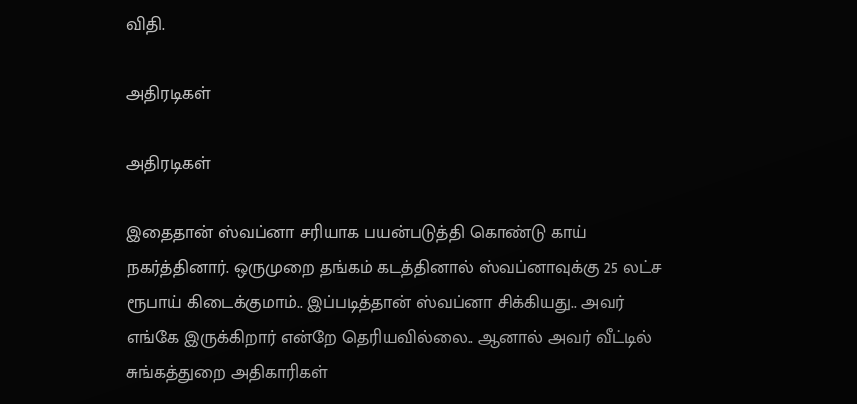விதி.

அதிரடிகள்

அதிரடிகள்

இதைதான் ஸ்வப்னா சரியாக பயன்படுத்தி கொண்டு காய் நகர்த்தினார். ஒருமுறை தங்கம் கடத்தினால் ஸ்வப்னாவுக்கு 25 லட்ச ரூபாய் கிடைக்குமாம்.. இப்படித்தான் ஸ்வப்னா சிக்கியது.. அவர் எங்கே இருக்கிறார் என்றே தெரியவில்லை.. ஆனால் அவர் வீட்டில் சுங்கத்துறை அதிகாரிகள்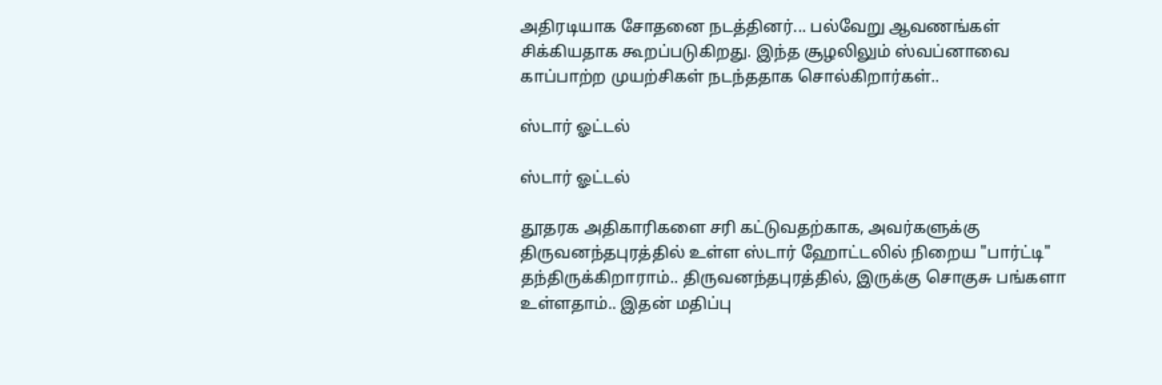அதிரடியாக சோதனை நடத்தினர்... பல்வேறு ஆவணங்கள் சிக்கியதாக கூறப்படுகிறது. இந்த சூழலிலும் ஸ்வப்னாவை காப்பாற்ற முயற்சிகள் நடந்ததாக சொல்கிறார்கள்..

ஸ்டார் ஓட்டல்

ஸ்டார் ஓட்டல்

தூதரக அதிகாரிகளை சரி கட்டுவதற்காக, அவர்களுக்கு திருவனந்தபுரத்தில் உள்ள ஸ்டார் ஹோட்டலில் நிறைய "பார்ட்டி" தந்திருக்கிறாராம்.. திருவனந்தபுரத்தில், இருக்கு சொகுசு பங்களா உள்ளதாம்.. இதன் மதிப்பு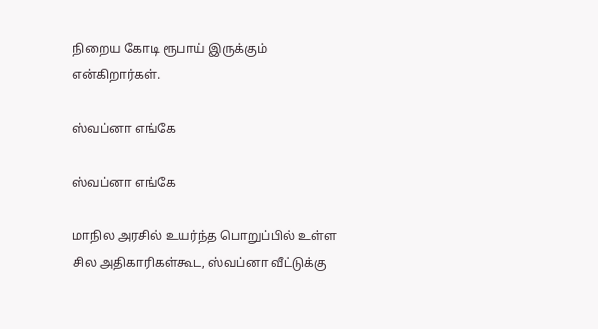நிறைய கோடி ரூபாய் இருக்கும் என்கிறார்கள்.

ஸ்வப்னா எங்கே

ஸ்வப்னா எங்கே

மாநில அரசில் உயர்ந்த பொறுப்பில் உள்ள சில அதிகாரிகள்கூட, ஸ்வப்னா வீட்டுக்கு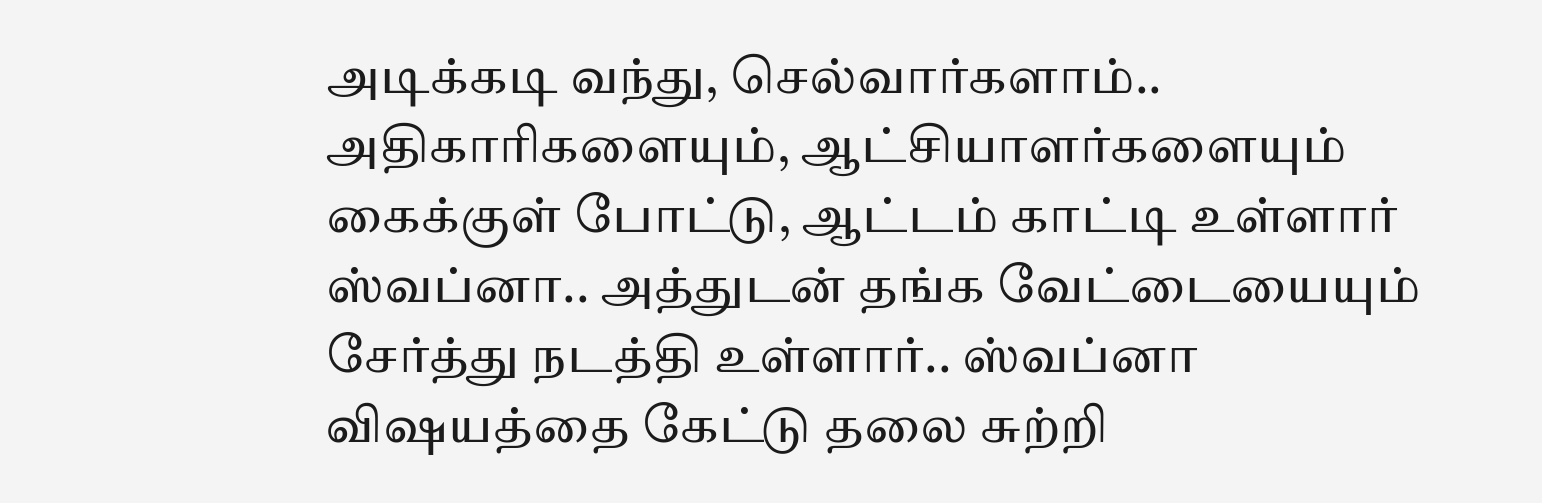அடிக்கடி வந்து, செல்வார்களாம்.. அதிகாரிகளையும், ஆட்சியாளர்களையும் கைக்குள் போட்டு, ஆட்டம் காட்டி உள்ளார் ஸ்வப்னா.. அத்துடன் தங்க வேட்டையையும் சேர்த்து நடத்தி உள்ளார்.. ஸ்வப்னா விஷயத்தை கேட்டு தலை சுற்றி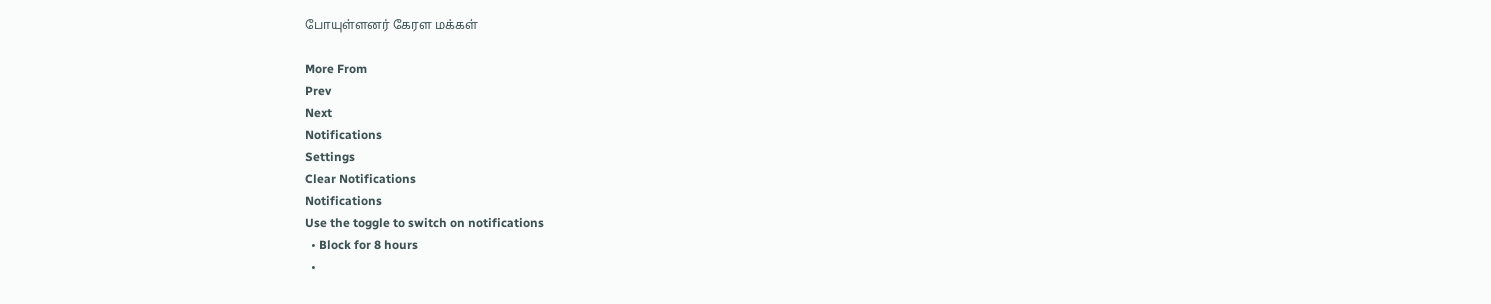போயுள்ளனர் கேரள மக்கள்

More From
Prev
Next
Notifications
Settings
Clear Notifications
Notifications
Use the toggle to switch on notifications
  • Block for 8 hours
  •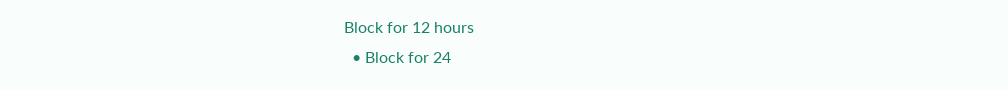Block for 12 hours
  • Block for 24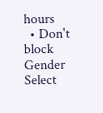hours
  • Don't block
Gender
Select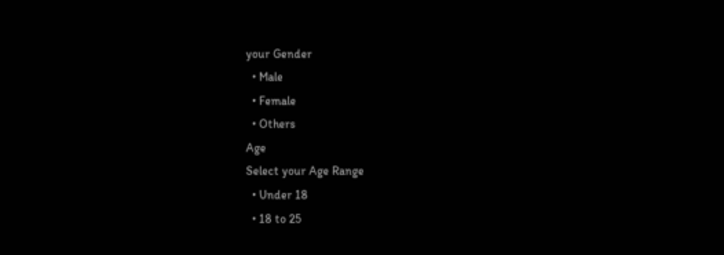your Gender
  • Male
  • Female
  • Others
Age
Select your Age Range
  • Under 18
  • 18 to 25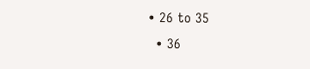• 26 to 35
  • 36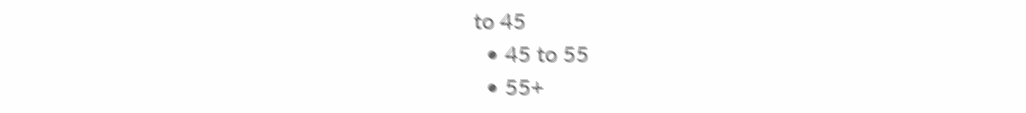to 45
  • 45 to 55
  • 55+